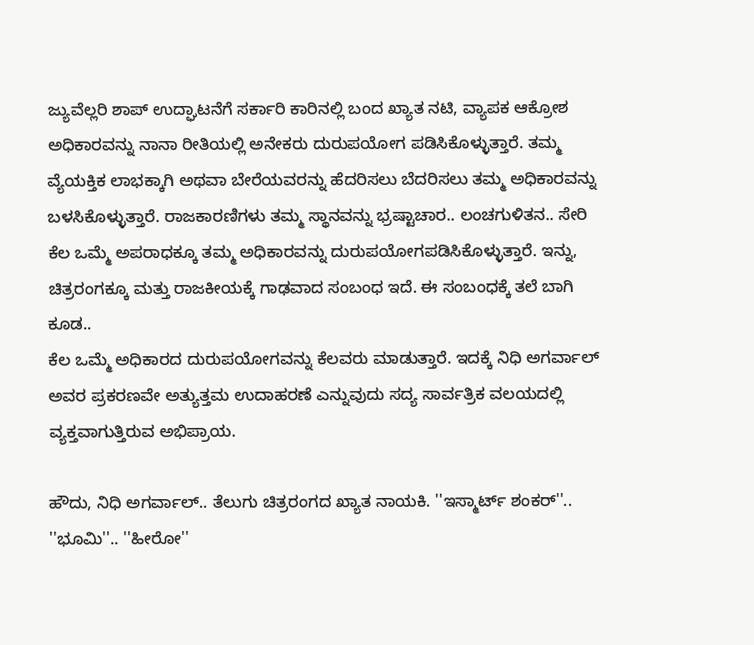ಜ್ಯುವೆಲ್ಲರಿ ಶಾಪ್ ಉದ್ಘಾಟನೆಗೆ ಸರ್ಕಾರಿ ಕಾರಿನಲ್ಲಿ ಬಂದ ಖ್ಯಾತ ನಟಿ, ವ್ಯಾಪಕ ಆಕ್ರೋಶ
ಅಧಿಕಾರವನ್ನು ನಾನಾ ರೀತಿಯಲ್ಲಿ ಅನೇಕರು ದುರುಪಯೋಗ ಪಡಿಸಿಕೊಳ್ಳುತ್ತಾರೆ. ತಮ್ಮ ವ್ಯೆಯಕ್ತಿಕ ಲಾಭಕ್ಕಾಗಿ ಅಥವಾ ಬೇರೆಯವರನ್ನು ಹೆದರಿಸಲು ಬೆದರಿಸಲು ತಮ್ಮ ಅಧಿಕಾರವನ್ನು ಬಳಸಿಕೊಳ್ಳುತ್ತಾರೆ. ರಾಜಕಾರಣಿಗಳು ತಮ್ಮ ಸ್ಥಾನವನ್ನು ಭ್ರಷ್ಟಾಚಾರ.. ಲಂಚಗುಳಿತನ.. ಸೇರಿ ಕೆಲ ಒಮ್ಮೆ ಅಪರಾಧಕ್ಕೂ ತಮ್ಮ ಅಧಿಕಾರವನ್ನು ದುರುಪಯೋಗಪಡಿಸಿಕೊಳ್ಳುತ್ತಾರೆ. ಇನ್ನು, ಚಿತ್ರರಂಗಕ್ಕೂ ಮತ್ತು ರಾಜಕೀಯಕ್ಕೆ ಗಾಢವಾದ ಸಂಬಂಧ ಇದೆ. ಈ ಸಂಬಂಧಕ್ಕೆ ತಲೆ ಬಾಗಿ ಕೂಡ..
ಕೆಲ ಒಮ್ಮೆ ಅಧಿಕಾರದ ದುರುಪಯೋಗವನ್ನು ಕೆಲವರು ಮಾಡುತ್ತಾರೆ. ಇದಕ್ಕೆ ನಿಧಿ ಅಗರ್ವಾಲ್ ಅವರ ಪ್ರಕರಣವೇ ಅತ್ಯುತ್ತಮ ಉದಾಹರಣೆ ಎನ್ನುವುದು ಸದ್ಯ ಸಾರ್ವತ್ರಿಕ ವಲಯದಲ್ಲಿ ವ್ಯಕ್ತವಾಗುತ್ತಿರುವ ಅಭಿಪ್ರಾಯ.

ಹೌದು, ನಿಧಿ ಅಗರ್ವಾಲ್.. ತೆಲುಗು ಚಿತ್ರರಂಗದ ಖ್ಯಾತ ನಾಯಕಿ. ''ಇಸ್ಮಾರ್ಟ್ ಶಂಕರ್''.. ''ಭೂಮಿ''.. ''ಹೀರೋ''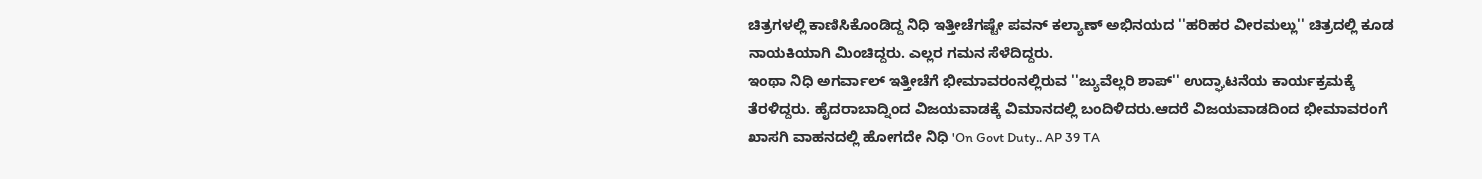ಚಿತ್ರಗಳಲ್ಲಿ ಕಾಣಿಸಿಕೊಂಡಿದ್ದ ನಿಧಿ ಇತ್ತೀಚೆಗಷ್ಟೇ ಪವನ್ ಕಲ್ಯಾಣ್ ಅಭಿನಯದ ''ಹರಿಹರ ವೀರಮಲ್ಲು'' ಚಿತ್ರದಲ್ಲಿ ಕೂಡ ನಾಯಕಿಯಾಗಿ ಮಿಂಚಿದ್ದರು. ಎಲ್ಲರ ಗಮನ ಸೆಳೆದಿದ್ದರು.
ಇಂಥಾ ನಿಧಿ ಅಗರ್ವಾಲ್ ಇತ್ತೀಚೆಗೆ ಭೀಮಾವರಂನಲ್ಲಿರುವ ''ಜ್ಯುವೆಲ್ಲರಿ ಶಾಪ್'' ಉದ್ಘಾಟನೆಯ ಕಾರ್ಯಕ್ರಮಕ್ಕೆ ತೆರಳಿದ್ದರು. ಹೈದರಾಬಾದ್ನಿಂದ ವಿಜಯವಾಡಕ್ಕೆ ವಿಮಾನದಲ್ಲಿ ಬಂದಿಳಿದರು.ಆದರೆ ವಿಜಯವಾಡದಿಂದ ಭೀಮಾವರಂಗೆ ಖಾಸಗಿ ವಾಹನದಲ್ಲಿ ಹೋಗದೇ ನಿಧಿ 'On Govt Duty.. AP 39 TA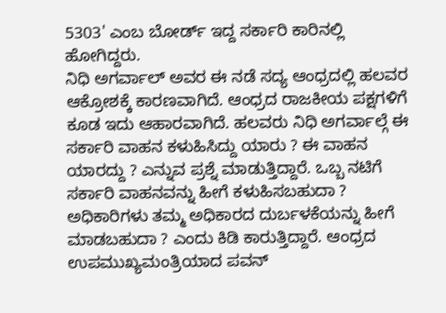5303' ಎಂಬ ಬೋರ್ಡ್ ಇದ್ದ ಸರ್ಕಾರಿ ಕಾರಿನಲ್ಲಿ ಹೋಗಿದ್ದರು.
ನಿಧಿ ಅಗರ್ವಾಲ್ ಅವರ ಈ ನಡೆ ಸದ್ಯ ಆಂಧ್ರದಲ್ಲಿ ಹಲವರ ಆಕ್ರೋಶಕ್ಕೆ ಕಾರಣವಾಗಿದೆ. ಆಂಧ್ರದ ರಾಜಕೀಯ ಪಕ್ಷಗಳಿಗೆ ಕೂಡ ಇದು ಆಹಾರವಾಗಿದೆ. ಹಲವರು ನಿಧಿ ಅಗರ್ವಾಲ್ಗೆ ಈ ಸರ್ಕಾರಿ ವಾಹನ ಕಳುಹಿಸಿದ್ದು ಯಾರು ? ಈ ವಾಹನ ಯಾರದ್ದು ? ಎನ್ನುವ ಪ್ರಶ್ನೆ ಮಾಡುತ್ತಿದ್ದಾರೆ. ಒಬ್ಬ ನಟಿಗೆ ಸರ್ಕಾರಿ ವಾಹನವನ್ನು ಹೀಗೆ ಕಳುಹಿಸಬಹುದಾ ? ಅಧಿಕಾರಿಗಳು ತಮ್ಮ ಅಧಿಕಾರದ ದುರ್ಬಳಕೆಯನ್ನು ಹೀಗೆ ಮಾಡಬಹುದಾ ? ಎಂದು ಕಿಡಿ ಕಾರುತ್ತಿದ್ದಾರೆ. ಆಂಧ್ರದ ಉಪಮುಖ್ಯಮಂತ್ರಿಯಾದ ಪವನ್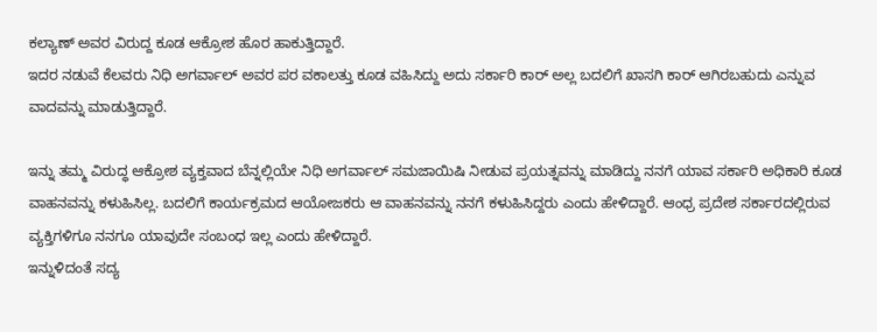ಕಲ್ಯಾಣ್ ಅವರ ವಿರುದ್ದ ಕೂಡ ಆಕ್ರೋಶ ಹೊರ ಹಾಕುತ್ತಿದ್ದಾರೆ.
ಇದರ ನಡುವೆ ಕೆಲವರು ನಿಧಿ ಅಗರ್ವಾಲ್ ಅವರ ಪರ ವಕಾಲತ್ತು ಕೂಡ ವಹಿಸಿದ್ದು ಅದು ಸರ್ಕಾರಿ ಕಾರ್ ಅಲ್ಲ ಬದಲಿಗೆ ಖಾಸಗಿ ಕಾರ್ ಆಗಿರಬಹುದು ಎನ್ನುವ ವಾದವನ್ನು ಮಾಡುತ್ತಿದ್ದಾರೆ.

ಇನ್ನು ತಮ್ಮ ವಿರುದ್ಧ ಆಕ್ರೋಶ ವ್ಯಕ್ತವಾದ ಬೆನ್ನಲ್ಲಿಯೇ ನಿಧಿ ಅಗರ್ವಾಲ್ ಸಮಜಾಯಿಷಿ ನೀಡುವ ಪ್ರಯತ್ನವನ್ನು ಮಾಡಿದ್ದು ನನಗೆ ಯಾವ ಸರ್ಕಾರಿ ಅಧಿಕಾರಿ ಕೂಡ ವಾಹನವನ್ನು ಕಳುಹಿಸಿಲ್ಲ. ಬದಲಿಗೆ ಕಾರ್ಯಕ್ರಮದ ಆಯೋಜಕರು ಆ ವಾಹನವನ್ನು ನನಗೆ ಕಳುಹಿಸಿದ್ದರು ಎಂದು ಹೇಳಿದ್ದಾರೆ. ಆಂಧ್ರ ಪ್ರದೇಶ ಸರ್ಕಾರದಲ್ಲಿರುವ ವ್ಯಕ್ತಿಗಳಿಗೂ ನನಗೂ ಯಾವುದೇ ಸಂಬಂಧ ಇಲ್ಲ ಎಂದು ಹೇಳಿದ್ದಾರೆ.
ಇನ್ನುಳಿದಂತೆ ಸದ್ಯ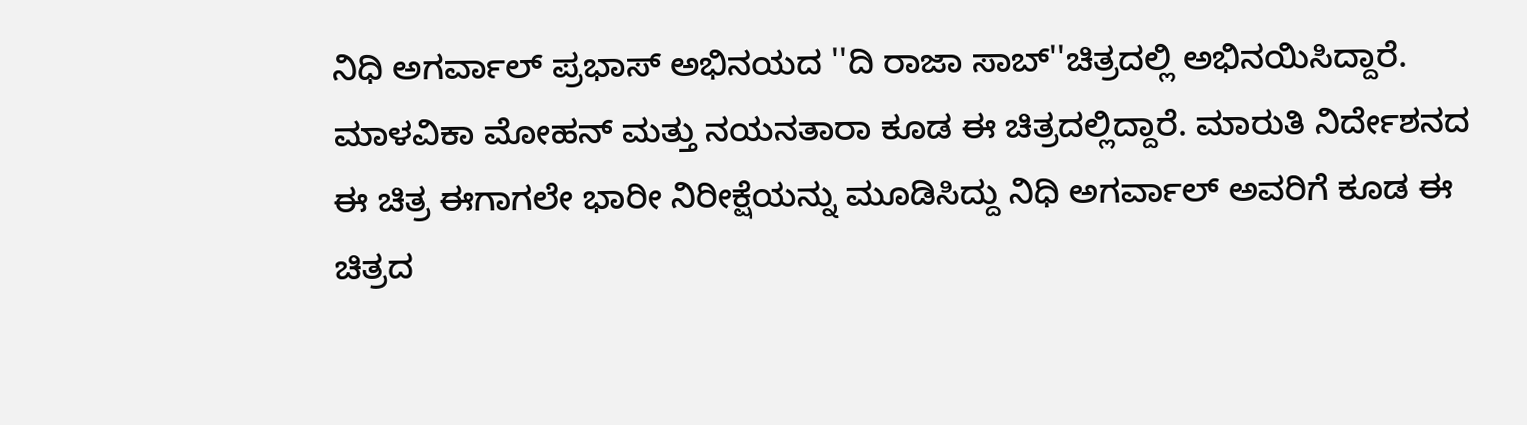ನಿಧಿ ಅಗರ್ವಾಲ್ ಪ್ರಭಾಸ್ ಅಭಿನಯದ ''ದಿ ರಾಜಾ ಸಾಬ್''ಚಿತ್ರದಲ್ಲಿ ಅಭಿನಯಿಸಿದ್ದಾರೆ. ಮಾಳವಿಕಾ ಮೋಹನ್ ಮತ್ತು ನಯನತಾರಾ ಕೂಡ ಈ ಚಿತ್ರದಲ್ಲಿದ್ದಾರೆ. ಮಾರುತಿ ನಿರ್ದೇಶನದ ಈ ಚಿತ್ರ ಈಗಾಗಲೇ ಭಾರೀ ನಿರೀಕ್ಷೆಯನ್ನು ಮೂಡಿಸಿದ್ದು ನಿಧಿ ಅಗರ್ವಾಲ್ ಅವರಿಗೆ ಕೂಡ ಈ ಚಿತ್ರದ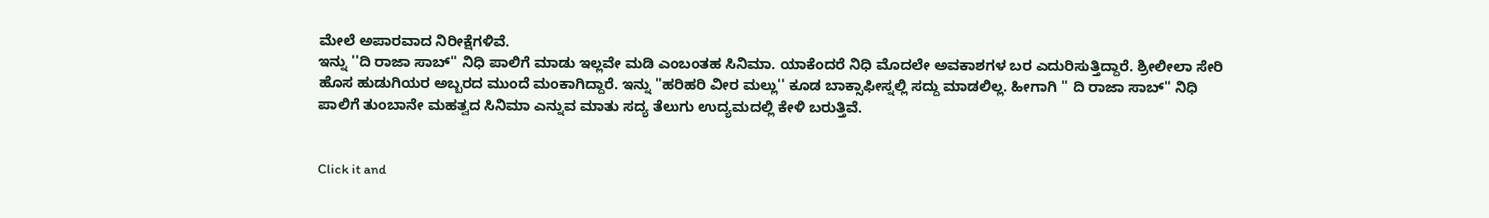ಮೇಲೆ ಅಪಾರವಾದ ನಿರೀಕ್ಷೆಗಳಿವೆ.
ಇನ್ನು ''ದಿ ರಾಜಾ ಸಾಬ್'' ನಿಧಿ ಪಾಲಿಗೆ ಮಾಡು ಇಲ್ಲವೇ ಮಡಿ ಎಂಬಂತಹ ಸಿನಿಮಾ. ಯಾಕೆಂದರೆ ನಿಧಿ ಮೊದಲೇ ಅವಕಾಶಗಳ ಬರ ಎದುರಿಸುತ್ತಿದ್ದಾರೆ. ಶ್ರೀಲೀಲಾ ಸೇರಿ ಹೊಸ ಹುಡುಗಿಯರ ಅಬ್ಬರದ ಮುಂದೆ ಮಂಕಾಗಿದ್ದಾರೆ. ಇನ್ನು ''ಹರಿಹರಿ ವೀರ ಮಲ್ಲು'' ಕೂಡ ಬಾಕ್ಸಾಫೀಸ್ನಲ್ಲಿ ಸದ್ದು ಮಾಡಲಿಲ್ಲ. ಹೀಗಾಗಿ '' ದಿ ರಾಜಾ ಸಾಬ್'' ನಿಧಿ ಪಾಲಿಗೆ ತುಂಬಾನೇ ಮಹತ್ವದ ಸಿನಿಮಾ ಎನ್ನುವ ಮಾತು ಸದ್ಯ ತೆಲುಗು ಉದ್ಯಮದಲ್ಲಿ ಕೇಳಿ ಬರುತ್ತಿವೆ.


Click it and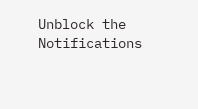Unblock the Notifications